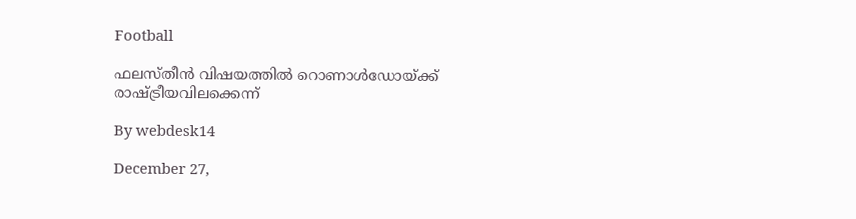Football

ഫലസ്തീന്‍ വിഷയത്തില്‍ റൊണാള്‍ഡോയ്ക്ക് രാഷ്ട്രീയവിലക്കെന്ന്

By webdesk14

December 27,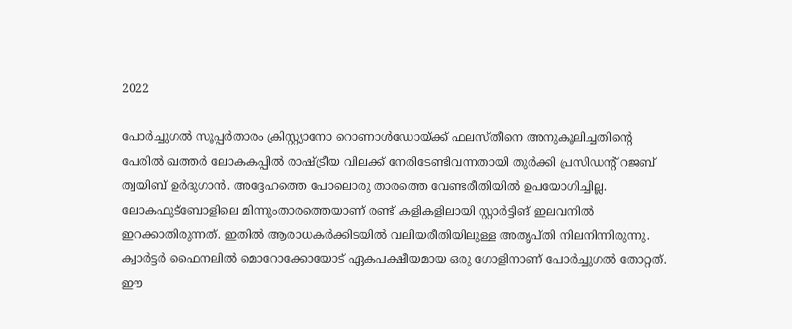2022

പോര്‍ച്ചുഗല്‍ സൂപ്പര്‍താരം ക്രിസ്റ്റ്യാനോ റൊണാള്‍ഡോയ്ക്ക് ഫലസ്തീനെ അനുകൂലിച്ചതിന്റെ പേരില്‍ ഖത്തര്‍ ലോകകപ്പില്‍ രാഷ്ട്രീയ വിലക്ക് നേരിടേണ്ടിവന്നതായി തുര്‍ക്കി പ്രസിഡന്റ് റജബ് ത്വയിബ് ഉര്‍ദുഗാന്‍. അദ്ദേഹത്തെ പോലൊരു താരത്തെ വേണ്ടരീതിയില്‍ ഉപയോഗിച്ചില്ല. ലോകഫുട്‌ബോളിലെ മിന്നുംതാരത്തെയാണ് രണ്ട് കളികളിലായി സ്റ്റാര്‍ട്ടിങ് ഇലവനില്‍ ഇറക്കാതിരുന്നത്. ഇതില്‍ ആരാധകര്‍ക്കിടയില്‍ വലിയരീതിയിലുള്ള അതൃപ്തി നിലനിന്നിരുന്നു. ക്വാര്‍ട്ടര്‍ ഫൈനലില്‍ മൊറോക്കോയോട് ഏകപക്ഷീയമായ ഒരു ഗോളിനാണ് പോര്‍ച്ചുഗല്‍ തോറ്റത്. ഈ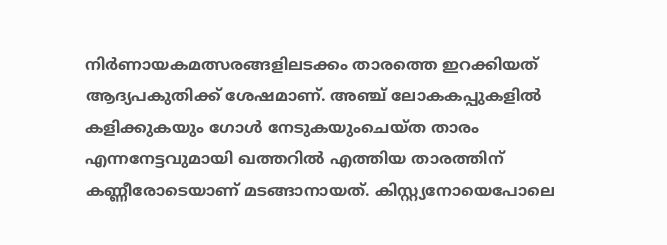നിര്‍ണായകമത്സരങ്ങളിലടക്കം താരത്തെ ഇറക്കിയത് ആദ്യപകുതിക്ക് ശേഷമാണ്. അഞ്ച് ലോകകപ്പുകളില്‍ കളിക്കുകയും ഗോള്‍ നേടുകയുംചെയ്ത താരം എന്നനേട്ടവുമായി ഖത്തറില്‍ എത്തിയ താരത്തിന് കണ്ണീരോടെയാണ് മടങ്ങാനായത്. കിസ്റ്റ്യനോയെപോലെ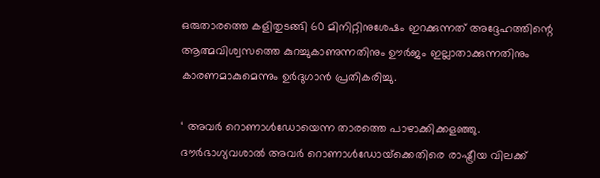ഒരുതാരത്തെ കളിതുടങ്ങി 60 മിനിറ്റിനുശേഷം ഇറക്കുന്നത് അദ്ദേഹത്തിന്റെ ആത്മവിശ്വസത്തെ കുറച്ചുകാണുന്നതിനും ഊര്‍ജം ഇല്ലാതാക്കുന്നതിനും കാരണമാകുമെന്നും ഉര്‍ദുഗാന്‍ പ്രതികരിച്ചു.

‘ അവര്‍ റൊണാള്‍ഡോയെന്ന താരത്തെ പാഴാക്കിക്കളഞ്ഞു. ദൗര്‍ഭാഗ്യവശാല്‍ അവര്‍ റൊണാള്‍ഡോയ്‌ക്കെതിരെ രാഷ്ട്രീയ വിലക്ക്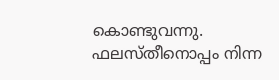കൊണ്ടുവന്നു. ഫലസ്തീനൊപ്പം നിന്ന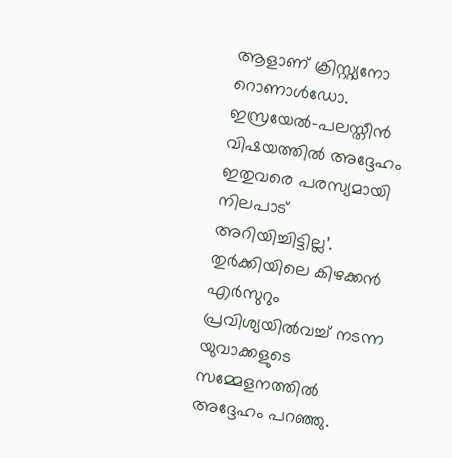ആളാണ് ക്രിസ്റ്റ്യനോ റൊണാള്‍ഡോ. ഇസ്രയേല്‍-പലസ്തീന്‍ വിഷയത്തില്‍ അദ്ദേഹം ഇതുവരെ പരസ്യമായി നിലപാട് അറിയിച്ചിട്ടില്ല’. തുര്‍ക്കിയിലെ കിഴക്കന്‍ എര്‍സുറും പ്രവിശ്യയില്‍വച്ച് നടന്ന യുവാക്കളുടെ സമ്മേളനത്തില്‍ അദ്ദേഹം പറഞ്ഞു.